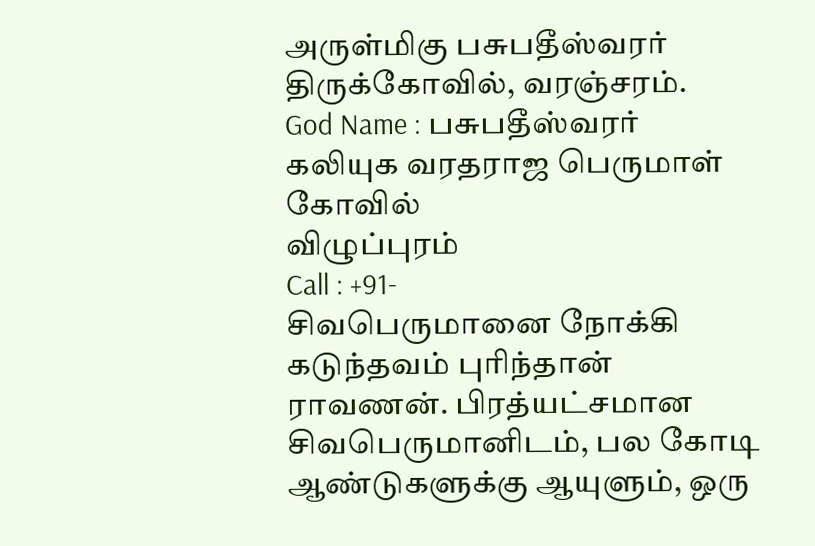அருள்மிகு பசுபதீஸ்வரர் திருக்கோவில், வரஞ்சரம்.
God Name : பசுபதீஸ்வரர்
கலியுக வரதராஜ பெருமாள் கோவில்
விழுப்புரம்
Call : +91-
சிவபெருமானை நோக்கி கடுந்தவம் புரிந்தான் ராவணன். பிரத்யட்சமான சிவபெருமானிடம், பல கோடி ஆண்டுகளுக்கு ஆயுளும், ஒரு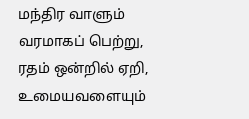மந்திர வாளும் வரமாகப் பெற்று, ரதம் ஒன்றில் ஏறி, உமையவளையும்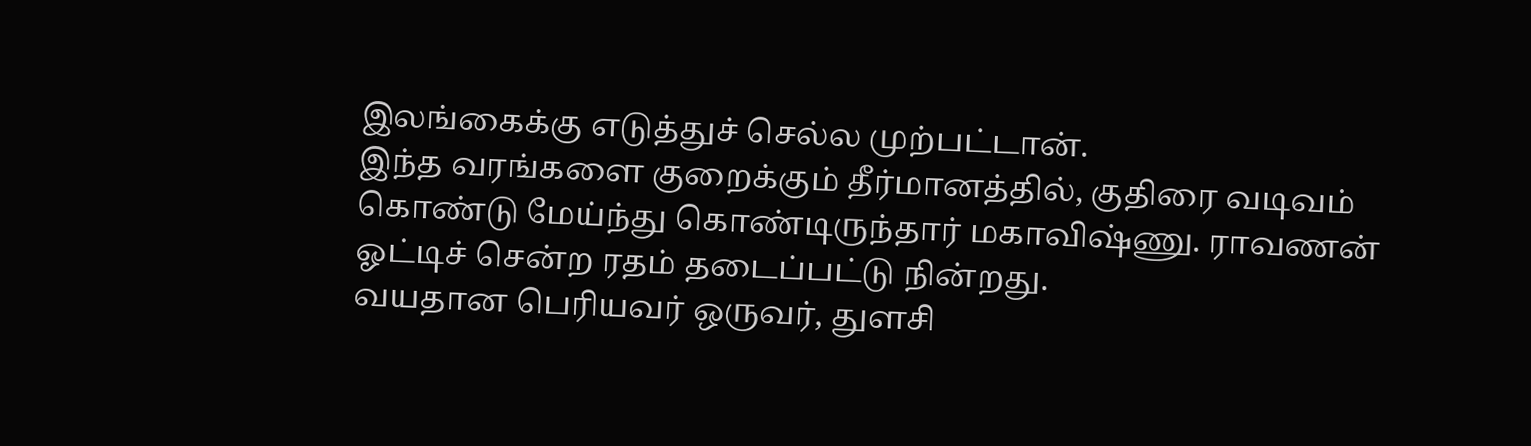இலங்கைக்கு எடுத்துச் செல்ல முற்பட்டான்.
இந்த வரங்களை குறைக்கும் தீர்மானத்தில், குதிரை வடிவம் கொண்டு மேய்ந்து கொண்டிருந்தார் மகாவிஷ்ணு. ராவணன் ஓட்டிச் சென்ற ரதம் தடைப்பட்டு நின்றது.
வயதான பெரியவர் ஒருவர், துளசி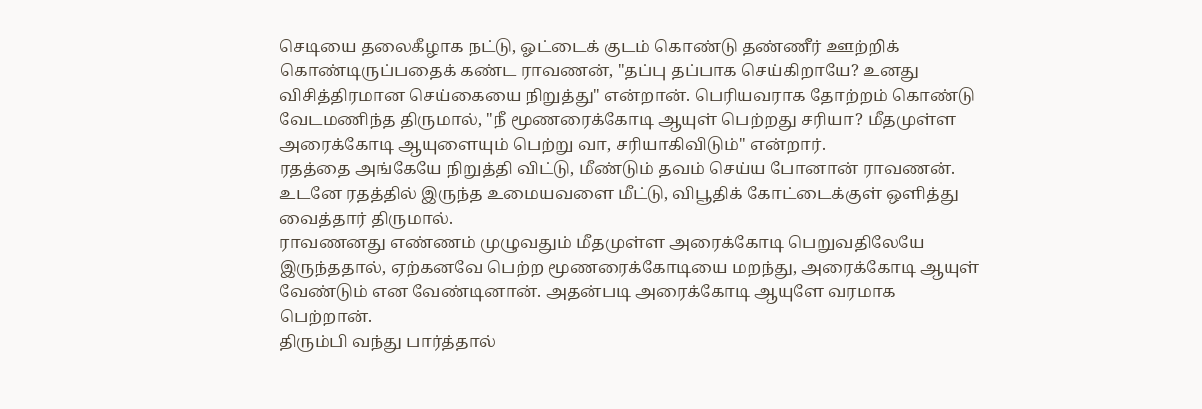செடியை தலைகீழாக நட்டு, ஓட்டைக் குடம் கொண்டு தண்ணீர் ஊற்றிக் கொண்டிருப்பதைக் கண்ட ராவணன், "தப்பு தப்பாக செய்கிறாயே? உனது விசித்திரமான செய்கையை நிறுத்து" என்றான். பெரியவராக தோற்றம் கொண்டு வேடமணிந்த திருமால், "நீ மூணரைக்கோடி ஆயுள் பெற்றது சரியா? மீதமுள்ள அரைக்கோடி ஆயுளையும் பெற்று வா, சரியாகிவிடும்" என்றார்.
ரதத்தை அங்கேயே நிறுத்தி விட்டு, மீண்டும் தவம் செய்ய போனான் ராவணன். உடனே ரதத்தில் இருந்த உமையவளை மீட்டு, விபூதிக் கோட்டைக்குள் ஒளித்து வைத்தார் திருமால்.
ராவணனது எண்ணம் முழுவதும் மீதமுள்ள அரைக்கோடி பெறுவதிலேயே இருந்ததால், ஏற்கனவே பெற்ற மூணரைக்கோடியை மறந்து, அரைக்கோடி ஆயுள் வேண்டும் என வேண்டினான். அதன்படி அரைக்கோடி ஆயுளே வரமாக பெற்றான்.
திரும்பி வந்து பார்த்தால்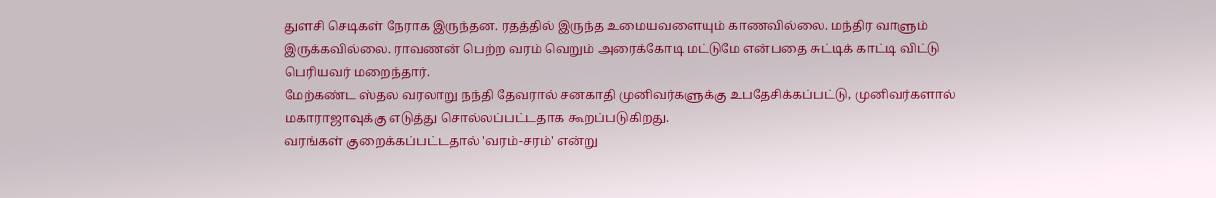துளசி செடிகள் நேராக இருந்தன. ரதத்தில் இருந்த உமையவளையும் காணவில்லை. மந்திர வாளும் இருக்கவில்லை. ராவணன் பெற்ற வரம் வெறும் அரைக்கோடி மட்டுமே என்பதை சுட்டிக் காட்டி விட்டு பெரியவர் மறைந்தார்.
மேற்கண்ட ஸ்தல வரலாறு நந்தி தேவரால் சனகாதி முனிவர்களுக்கு உபதேசிக்கப்பட்டு, முனிவர்களால் மகாராஜாவுக்கு எடுத்து சொல்லப்பட்டதாக கூறப்படுகிறது.
வரங்கள் குறைக்கப்பட்டதால் 'வரம்-சரம்' என்று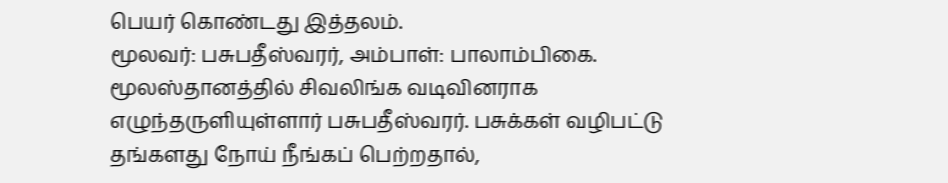பெயர் கொண்டது இத்தலம்.
மூலவர்: பசுபதீஸ்வரர், அம்பாள்: பாலாம்பிகை.
மூலஸ்தானத்தில் சிவலிங்க வடிவினராக எழுந்தருளியுள்ளார் பசுபதீஸ்வரர். பசுக்கள் வழிபட்டு தங்களது நோய் நீங்கப் பெற்றதால்,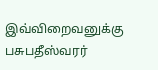இவ்விறைவனுக்கு பசுபதீஸ்வரர்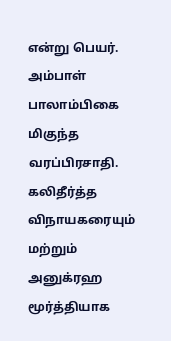என்று பெயர். அம்பாள் பாலாம்பிகை மிகுந்த வரப்பிரசாதி. கலிதீர்த்த விநாயகரையும் மற்றும் அனுக்ரஹ மூர்த்தியாக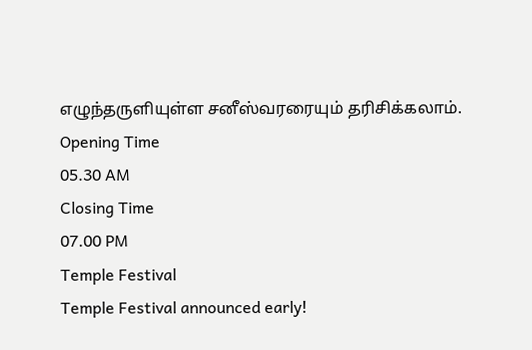எழுந்தருளியுள்ள சனீஸ்வரரையும் தரிசிக்கலாம்.
Opening Time
05.30 AM
Closing Time
07.00 PM
Temple Festival
Temple Festival announced early!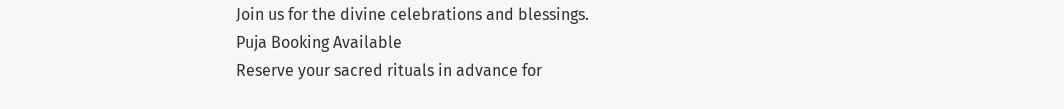Join us for the divine celebrations and blessings.
Puja Booking Available
Reserve your sacred rituals in advance for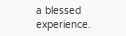a blessed experience.